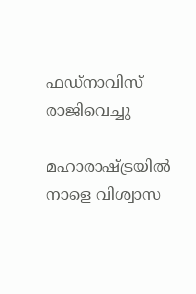ഫഡ്നാവിസ്  രാജിവെച്ചു

മഹാരാഷ്ട്രയില്‍ നാളെ വിശ്വാസ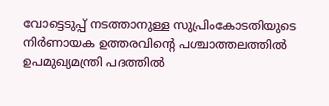വോട്ടെടുപ്പ് നടത്താനുള്ള സുപ്രിംകോടതിയുടെ നിര്‍ണായക ഉത്തരവിന്റെ പശ്ചാത്തലത്തില്‍ ഉപമുഖ്യമന്ത്രി പദത്തില്‍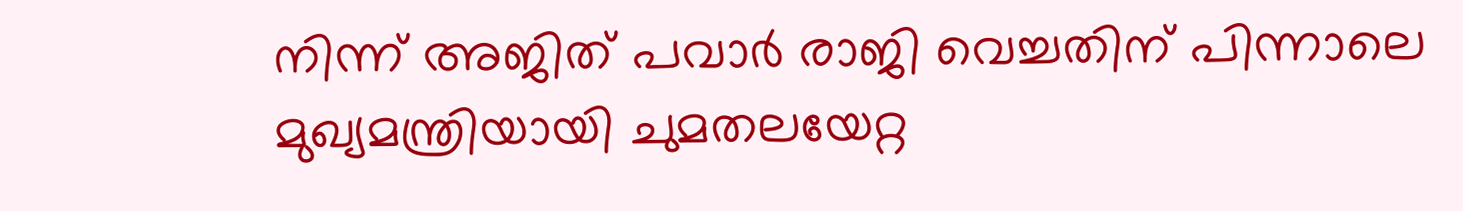നിന്ന് അജിത് പവാര്‍ രാജി വെച്ചതിന് പിന്നാലെ മുഖ്യമന്ത്രിയായി ചുമതലയേറ്റ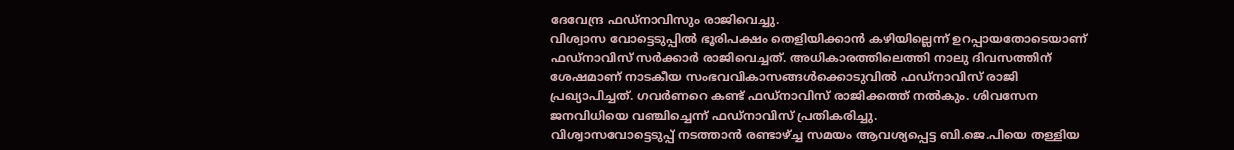ദേവേന്ദ്ര ഫഡ്നാവിസും രാജിവെച്ചു.
വിശ്വാസ വോട്ടെടുപ്പില്‍ ഭൂരിപക്ഷം തെളിയിക്കാന്‍ കഴിയില്ലെന്ന് ഉറപ്പായതോടെയാണ് ഫഡ്നാവിസ് സര്‍ക്കാര്‍ രാജിവെച്ചത്. അധികാരത്തിലെത്തി നാലു ദിവസത്തിന് ശേഷമാണ് നാടകീയ സംഭവവികാസങ്ങള്‍ക്കൊടുവില്‍ ഫഡ്നാവിസ് രാജി പ്രഖ്യാപിച്ചത്. ഗവര്‍ണറെ കണ്ട് ഫഡ്നാവിസ് രാജിക്കത്ത് നല്‍കും. ശിവസേന ജനവിധിയെ വഞ്ചിച്ചെന്ന് ഫഡ്നാവിസ് പ്രതികരിച്ചു.
വിശ്വാസവോട്ടെടുപ്പ് നടത്താന്‍ രണ്ടാഴ്ച്ച സമയം ആവശ്യപ്പെട്ട ബി.ജെ.പിയെ തള്ളിയ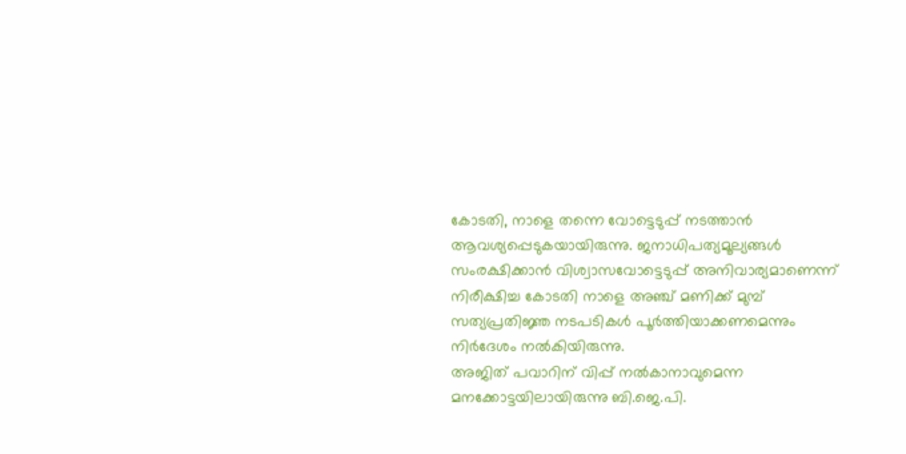കോടതി, നാളെ തന്നെ വോട്ടെടുപ്പ് നടത്താന്‍ ആവശ്യപ്പെടുകയായിരുന്നു. ജനാധിപത്യമൂല്യങ്ങള്‍ സംരക്ഷിക്കാന്‍ വിശ്വാസവോട്ടെടുപ്പ് അനിവാര്യമാണെന്ന് നിരീക്ഷിച്ച കോടതി നാളെ അഞ്ച് മണിക്ക് മുമ്പ് സത്യപ്രതിജ്ഞ നടപടികള്‍ പൂര്‍ത്തിയാക്കണമെന്നും നിര്‍ദേശം നല്‍കിയിരുന്നു.
അജിത് പവാറിന് വിപ്പ് നല്‍കാനാവുമെന്ന മനക്കോട്ടയിലായിരുന്നു ബി.ജെ.പി.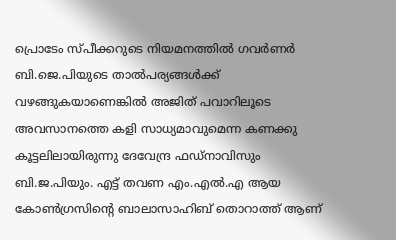പ്രൊടേം സ്പീക്കറുടെ നിയമനത്തില്‍ ഗവര്‍ണര്‍ ബി.ജെ.പിയുടെ താല്‍പര്യങ്ങള്‍ക്ക് വഴങ്ങുകയാണെങ്കില്‍ അജിത് പവാറിലൂടെ അവസാനത്തെ കളി സാധ്യമാവുമെന്ന കണക്കു കൂട്ടലിലായിരുന്നു ദേവേന്ദ്ര ഫഡ്നാവിസും ബി.ജ.പിയും. എട്ട് തവണ എം.എല്‍.എ ആയ കോണ്‍ഗ്രസിന്റെ ബാലാസാഹിബ് തൊറാത്ത് ആണ്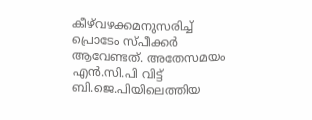കീഴ്‌വഴക്കമനുസരിച്ച് പ്രൊടേം സ്പീക്കര്‍ ആവേണ്ടത്. അതേസമയം എന്‍.സി.പി വിട്ട് ബി.ജെ.പിയിലെത്തിയ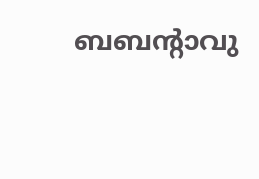ബബന്റാവു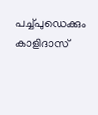പച്ച്പുഡെക്കും കാളിദാസ്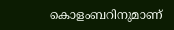കൊളംബറിനുമാണ്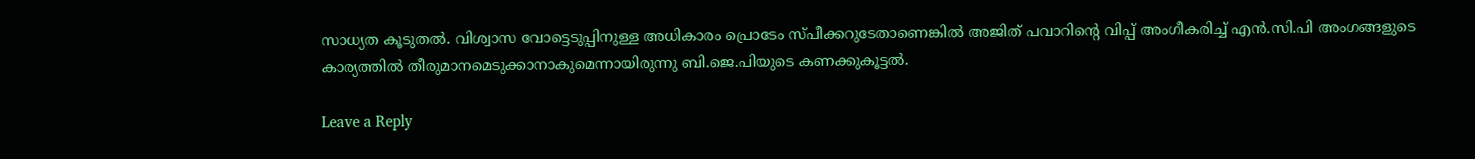സാധ്യത കൂടുതല്‍. വിശ്വാസ വോട്ടെടുപ്പിനുള്ള അധികാരം പ്രൊടേം സ്പീക്കറുടേതാണെങ്കില്‍ അജിത് പവാറിന്റെ വിപ്പ് അംഗീകരിച്ച് എന്‍.സി.പി അംഗങ്ങളുടെ കാര്യത്തില്‍ തീരുമാനമെടുക്കാനാകുമെന്നായിരുന്നു ബി.ജെ.പിയുടെ കണക്കുകൂട്ടല്‍.

Leave a Reply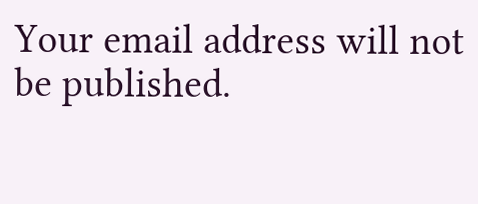Your email address will not be published.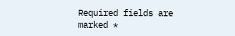Required fields are marked *